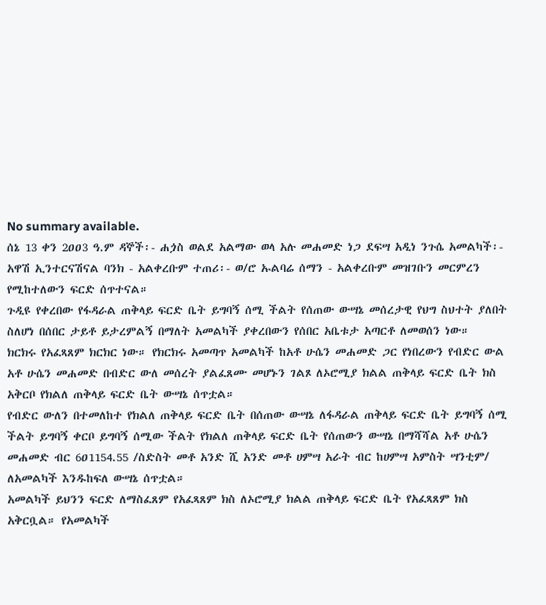No summary available.
ሰኔ 13 ቀን 2ዐዐ3 ዓ.ም ዳኞች፡- ሐጏስ ወልደ አልማው ወላ አሉ መሐመድ ነጋ ደፍሣ አዲነ ንጉሴ አመልካች፡- አዋሽ ኢንተርናሽናል ባንክ - አልቀረቡም ተጠሪ፡- ወ/ሮ ኡልባሬ ሰማን - አልቀረቡም መዝገቡን መርምረን የሚከተለውን ፍርድ ሰጥተናል።
ጉዲዩ የቀረበው የፋዳራል ጠቅላይ ፍርድ ቤት ይግባኝ ሰሚ ችልት የሰጠው ውሣኔ መሰረታዊ የህግ ስህተት ያለበት ስለሆነ በሰበር ታይቶ ይታረምልኝ በማለት አመልካች ያቀረበውን የሰበር አቤቱታ አጣርቶ ለመወሰን ነው።
ክርክሩ የአፈጻጸም ክርክር ነው። የክርክሩ አመጣጥ አመልካች ከአቶ ሁሴን መሐመድ ጋር የነበረውን የብድር ውል አቶ ሁሴን መሐመድ በብድር ውለ መሰረት ያልፈጸሙ መሆኑን ገልጾ ለኦሮሚያ ክልል ጠቅላይ ፍርድ ቤት ክስ አቅርቦ የክልለ ጠቅላይ ፍርድ ቤት ውሣኔ ሰጥቷል።
የብድር ውለን በተመለከተ የክልለ ጠቅላይ ፍርድ ቤት በሰጠው ውሣኔ ለፋዳራል ጠቅላይ ፍርድ ቤት ይግባኝ ሰሚ ችልት ይግባኝ ቀርቦ ይግባኝ ሰሚው ችልት የክልለ ጠቅላይ ፍርድ ቤት የሰጠውን ውሣኔ በማሻሻል አቶ ሁሴን መሐመድ ብር 6ዐ1154.55 /ስድስት መቶ አንድ ሺ አንድ መቶ ሀምሣ አራት ብር ከሀምሣ አምስት ሣንቲም/ ለአመልካች እንዱከፍለ ውሣኔ ሰጥቷል።
አመልካች ይህንን ፍርድ ለማስፈጸም የአፈጻጸም ክስ ለኦሮሚያ ክልል ጠቅላይ ፍርድ ቤት የአፈጻጸም ክስ አቅርቧል። የአመልካች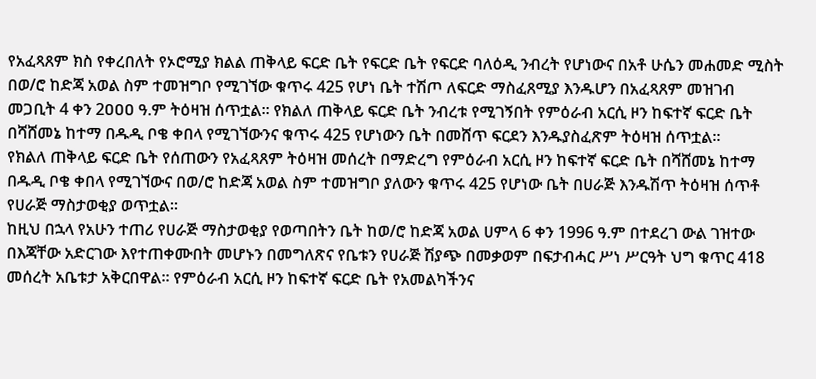የአፈጻጸም ክስ የቀረበለት የኦሮሚያ ክልል ጠቅላይ ፍርድ ቤት የፍርድ ቤት የፍርድ ባለዕዲ ንብረት የሆነውና በአቶ ሁሴን መሐመድ ሚስት በወ/ሮ ከድጃ አወል ስም ተመዝግቦ የሚገኘው ቁጥሩ 425 የሆነ ቤት ተሽጦ ለፍርድ ማስፈጸሚያ እንዱሆን በአፈጻጸም መዝገብ መጋቢት 4 ቀን 2ዐዐዐ ዓ.ም ትዕዛዝ ሰጥቷል። የክልለ ጠቅላይ ፍርድ ቤት ንብረቱ የሚገኝበት የምዕራብ አርሲ ዞን ከፍተኛ ፍርድ ቤት በሻሸመኔ ከተማ በዱዲ ቦቄ ቀበላ የሚገኘውንና ቁጥሩ 425 የሆነውን ቤት በመሸጥ ፍርደን እንዱያስፈጽም ትዕዛዝ ሰጥቷል።
የክልለ ጠቅላይ ፍርድ ቤት የሰጠውን የአፈጻጸም ትዕዛዝ መሰረት በማድረግ የምዕራብ አርሲ ዞን ከፍተኛ ፍርድ ቤት በሻሸመኔ ከተማ በዱዲ ቦቄ ቀበላ የሚገኘውና በወ/ሮ ከድጃ አወል ስም ተመዝግቦ ያለውን ቁጥሩ 425 የሆነው ቤት በሀራጅ እንዱሽጥ ትዕዛዝ ሰጥቶ የሀራጅ ማስታወቂያ ወጥቷል።
ከዚህ በኋላ የአሁን ተጠሪ የሀራጅ ማስታወቂያ የወጣበትን ቤት ከወ/ሮ ከድጃ አወል ሀምላ 6 ቀን 1996 ዓ.ም በተደረገ ውል ገዝተው በእጃቸው አድርገው እየተጠቀሙበት መሆኑን በመግለጽና የቤቱን የሀራጅ ሽያጭ በመቃወም በፍታብሓር ሥነ ሥርዓት ህግ ቁጥር 418 መሰረት አቤቱታ አቅርበዋል። የምዕራብ አርሲ ዞን ከፍተኛ ፍርድ ቤት የአመልካችንና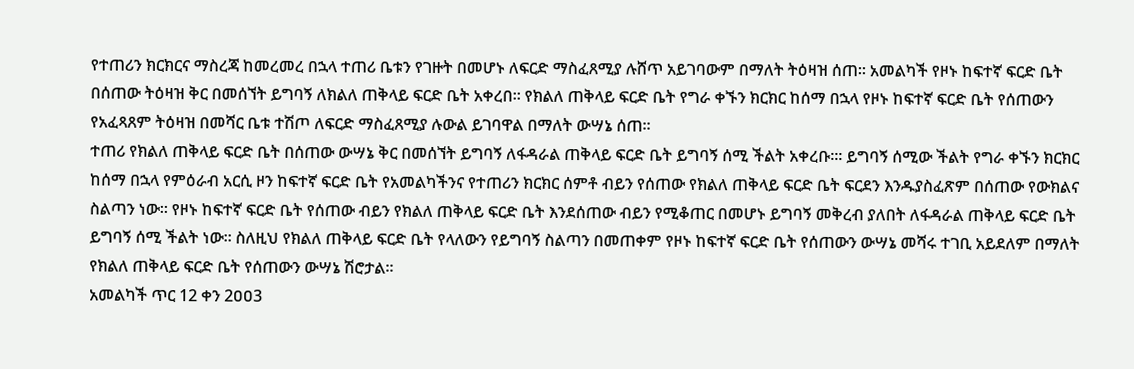የተጠሪን ክርክርና ማስረጃ ከመረመረ በኋላ ተጠሪ ቤቱን የገዙት በመሆኑ ለፍርድ ማስፈጸሚያ ሉሸጥ አይገባውም በማለት ትዕዛዝ ሰጠ። አመልካች የዞኑ ከፍተኛ ፍርድ ቤት በሰጠው ትዕዛዝ ቅር በመሰኘት ይግባኝ ለክልለ ጠቅላይ ፍርድ ቤት አቀረበ። የክልለ ጠቅላይ ፍርድ ቤት የግራ ቀኙን ክርክር ከሰማ በኋላ የዞኑ ከፍተኛ ፍርድ ቤት የሰጠውን የአፈጻጸም ትዕዛዝ በመሻር ቤቱ ተሽጦ ለፍርድ ማስፈጸሚያ ሉውል ይገባዋል በማለት ውሣኔ ሰጠ።
ተጠሪ የክልለ ጠቅላይ ፍርድ ቤት በሰጠው ውሣኔ ቅር በመሰኘት ይግባኝ ለፋዳራል ጠቅላይ ፍርድ ቤት ይግባኝ ሰሚ ችልት አቀረቡ።፡ ይግባኝ ሰሚው ችልት የግራ ቀኙን ክርክር ከሰማ በኋላ የምዕራብ አርሲ ዞን ከፍተኛ ፍርድ ቤት የአመልካችንና የተጠሪን ክርክር ሰምቶ ብይን የሰጠው የክልለ ጠቅላይ ፍርድ ቤት ፍርደን እንዱያስፈጽም በሰጠው የውክልና ስልጣን ነው። የዞኑ ከፍተኛ ፍርድ ቤት የሰጠው ብይን የክልለ ጠቅላይ ፍርድ ቤት እንደሰጠው ብይን የሚቆጠር በመሆኑ ይግባኝ መቅረብ ያለበት ለፋዳራል ጠቅላይ ፍርድ ቤት ይግባኝ ሰሚ ችልት ነው። ስለዚህ የክልለ ጠቅላይ ፍርድ ቤት የላለውን የይግባኝ ስልጣን በመጠቀም የዞኑ ከፍተኛ ፍርድ ቤት የሰጠውን ውሣኔ መሻሩ ተገቢ አይደለም በማለት የክልለ ጠቅላይ ፍርድ ቤት የሰጠውን ውሣኔ ሽሮታል።
አመልካች ጥር 12 ቀን 2ዐዐ3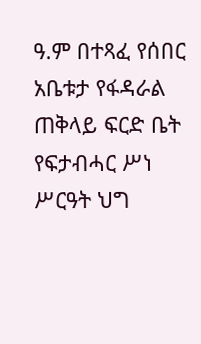ዓ.ም በተጻፈ የሰበር አቤቱታ የፋዳራል ጠቅላይ ፍርድ ቤት የፍታብሓር ሥነ ሥርዓት ህግ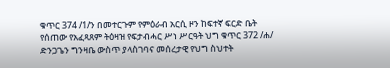ቁጥር 374 /1/ን በመተርጉም የምዕራብ አርሲ ዞን ከፍተኛ ፍርድ ቤት የሰጠው የአፈጻጸም ትዕዛዝ የፍታብሓር ሥነ ሥርዓት ህግ ቁጥር 372 /ሐ/ ድንጋጌን ግንዛቤ ውስጥ ያላስገባና መሰረታዊ የህግ ስህተት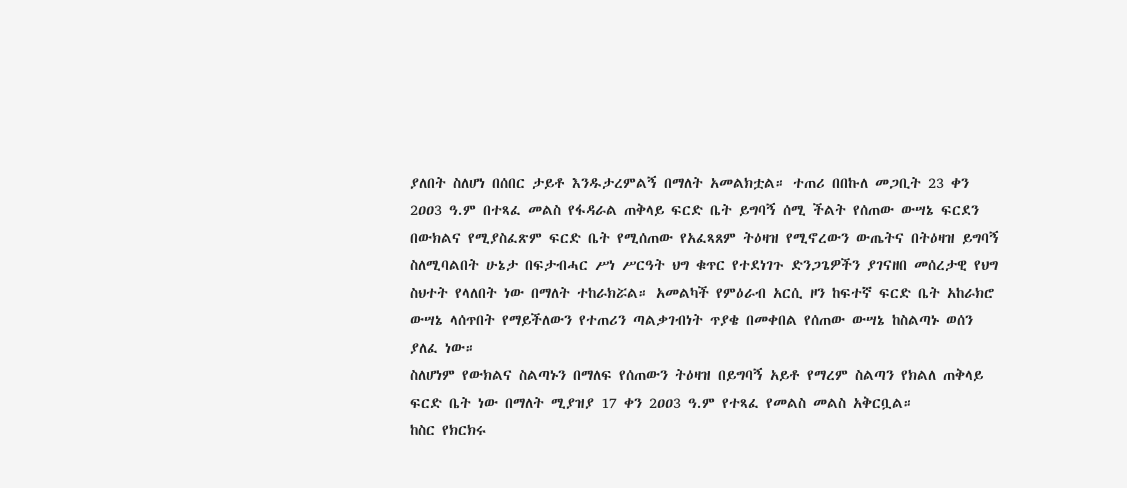ያለበት ስለሆነ በሰበር ታይቶ እንዱታረምልኝ በማለት አመልክቷል። ተጠሪ በበኩለ መጋቢት 23 ቀን 2ዐዐ3 ዓ.ም በተጻፈ መልስ የፋዳራል ጠቅላይ ፍርድ ቤት ይግባኝ ሰሚ ችልት የሰጠው ውሣኔ ፍርደን በውክልና የሚያስፈጽም ፍርድ ቤት የሚሰጠው የአፈጻጸም ትዕዛዝ የሚኖረውን ውጤትና በትዕዛዝ ይግባኝ ስለሚባልበት ሁኔታ በፍታብሓር ሥነ ሥርዓት ህግ ቁጥር የተደነገጉ ድንጋጌዎችን ያገናዘበ መሰረታዊ የህግ ስህተት የላለበት ነው በማለት ተከራክሯል። አመልካች የምዕራብ አርሲ ዞን ከፍተኛ ፍርድ ቤት አከራክሮ ውሣኔ ላሰጥበት የማይችለውን የተጠሪን ጣልቃገብነት ጥያቄ በመቀበል የሰጠው ውሣኔ ከስልጣኑ ወሰን ያለፈ ነው።
ስለሆነም የውክልና ስልጣኑን በማለፍ የሰጠውን ትዕዛዝ በይግባኝ አይቶ የማረም ስልጣን የክልለ ጠቅላይ ፍርድ ቤት ነው በማለት ሚያዝያ 17 ቀን 2ዐዐ3 ዓ.ም የተጻፈ የመልስ መልስ አቅርቧል።
ከስር የክርክሩ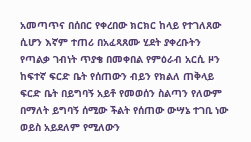አመጣጥና በሰበር የቀረበው ክርክር ከላይ የተገለጸው ሲሆን እኛም ተጠሪ በአፈጻጸሙ ሂደት ያቀረቡትን የጣልቃ ገብነት ጥያቄ በመቀበል የምዕራብ አርሲ ዞን ከፍተኛ ፍርድ ቤት የሰጠውን ብይን የክልለ ጠቅላይ ፍርድ ቤት በይግባኝ አይቶ የመወሰን ስልጣን የለውም በማለት ይግባኝ ሰሚው ችልት የሰጠው ውሣኔ ተገቢ ነው ወይስ አይደለም የሚለውን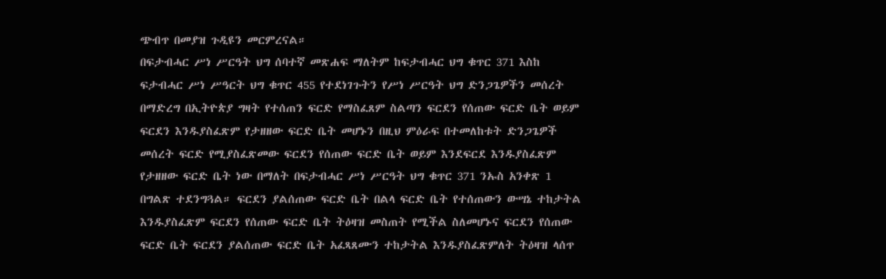ጭብጥ በመያዝ ጉዲዩን መርምረናል።
በፍታብሓር ሥነ ሥርዓት ህግ ሰባተኛ መጽሐፍ ማለትም ከፍታብሓር ህግ ቁጥር 371 እስከ ፍታብሓር ሥነ ሥዓርት ህግ ቁጥር 455 የተደነገጉትን የሥነ ሥርዓት ህግ ድንጋጌዎችን መሰረት በማድረግ በኢትዮጵያ ግዛት የተሰጠን ፍርድ የማስፈጸም ስልጣን ፍርደን የሰጠው ፍርድ ቤት ወይም ፍርደን እንዱያስፈጽም የታዘዘው ፍርድ ቤት መሆኑን በዚህ ምዕራፍ በተመለከቱት ድንጋጌዎች መሰረት ፍርድ የሚያስፈጽመው ፍርደን የሰጠው ፍርድ ቤት ወይም እንደፍርደ እንዱያስፈጽም የታዘዘው ፍርድ ቤት ነው በማለት በፍታብሓር ሥነ ሥርዓት ህግ ቁጥር 371 ንኡስ አንቀጽ 1 በግልጽ ተደንግጓል። ፍርደን ያልሰጠው ፍርድ ቤት በልላ ፍርድ ቤት የተሰጠውን ውሣኔ ተከታትል እንዱያስፈጽም ፍርደን የሰጠው ፍርድ ቤት ትዕዛዝ መስጠት የሚችል ስለመሆኑና ፍርደን የሰጠው ፍርድ ቤት ፍርደን ያልሰጠው ፍርድ ቤት አፈጻጸሙን ተከታትል እንዱያስፈጽምለት ትዕዛዝ ላሰጥ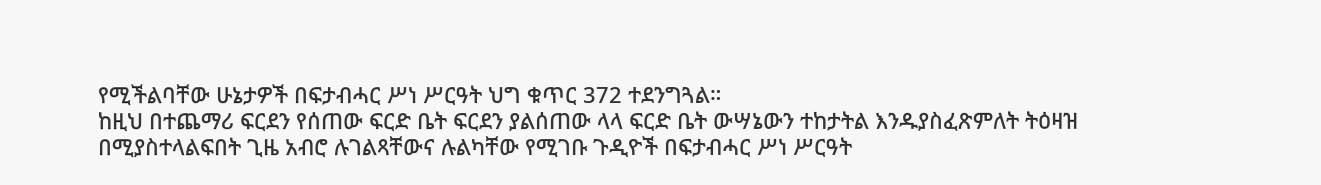የሚችልባቸው ሁኔታዎች በፍታብሓር ሥነ ሥርዓት ህግ ቁጥር 372 ተደንግጓል።
ከዚህ በተጨማሪ ፍርደን የሰጠው ፍርድ ቤት ፍርደን ያልሰጠው ላላ ፍርድ ቤት ውሣኔውን ተከታትል እንዱያስፈጽምለት ትዕዛዝ በሚያስተላልፍበት ጊዜ አብሮ ሉገልጻቸውና ሉልካቸው የሚገቡ ጉዲዮች በፍታብሓር ሥነ ሥርዓት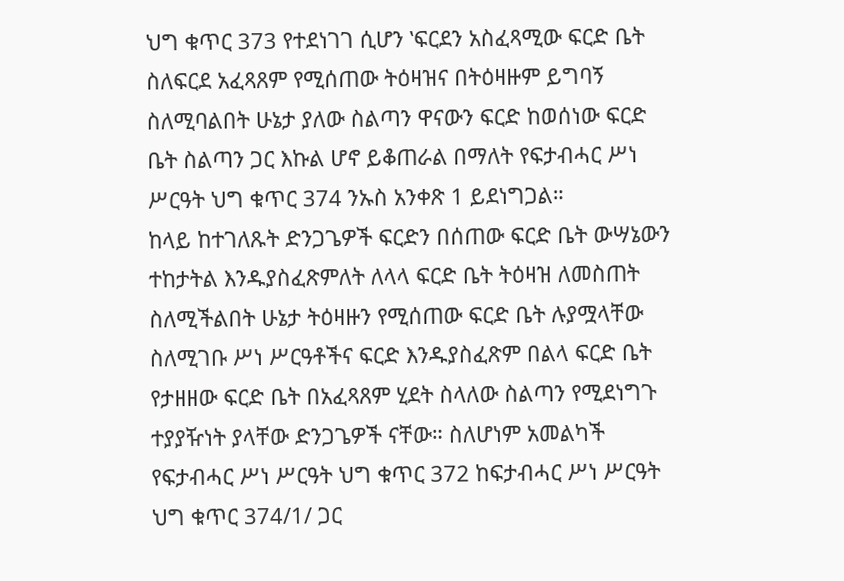ህግ ቁጥር 373 የተደነገገ ሲሆን ‛ፍርደን አስፈጻሚው ፍርድ ቤት ስለፍርደ አፈጻጸም የሚሰጠው ትዕዛዝና በትዕዛዙም ይግባኝ ስለሚባልበት ሁኔታ ያለው ስልጣን ዋናውን ፍርድ ከወሰነው ፍርድ ቤት ስልጣን ጋር እኩል ሆኖ ይቆጠራል በማለት የፍታብሓር ሥነ ሥርዓት ህግ ቁጥር 374 ንኡስ አንቀጽ 1 ይደነግጋል።
ከላይ ከተገለጹት ድንጋጌዎች ፍርድን በሰጠው ፍርድ ቤት ውሣኔውን ተከታትል እንዱያስፈጽምለት ለላላ ፍርድ ቤት ትዕዛዝ ለመስጠት ስለሚችልበት ሁኔታ ትዕዛዙን የሚሰጠው ፍርድ ቤት ሉያሟላቸው ስለሚገቡ ሥነ ሥርዓቶችና ፍርድ እንዱያስፈጽም በልላ ፍርድ ቤት የታዘዘው ፍርድ ቤት በአፈጻጸም ሂደት ስላለው ስልጣን የሚደነግጉ ተያያዥነት ያላቸው ድንጋጌዎች ናቸው። ስለሆነም አመልካች የፍታብሓር ሥነ ሥርዓት ህግ ቁጥር 372 ከፍታብሓር ሥነ ሥርዓት ህግ ቁጥር 374/1/ ጋር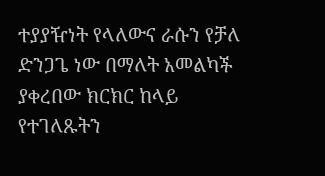ተያያዥነት የላለውና ራሱን የቻለ ድንጋጌ ነው በማለት አመልካች ያቀረበው ክርክር ከላይ የተገለጹትን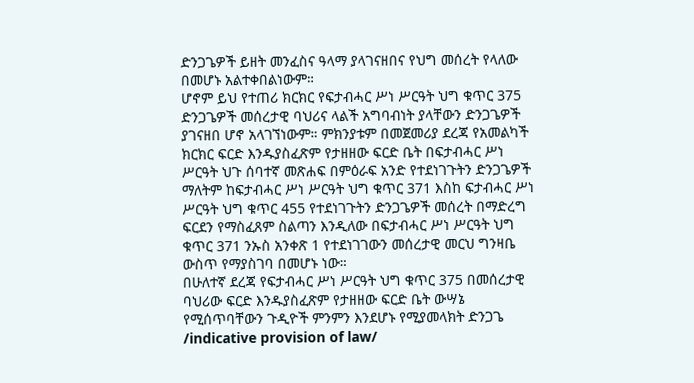ድንጋጌዎች ይዘት መንፈስና ዓላማ ያላገናዘበና የህግ መሰረት የላለው በመሆኑ አልተቀበልነውም።
ሆኖም ይህ የተጠሪ ክርክር የፍታብሓር ሥነ ሥርዓት ህግ ቁጥር 375 ድንጋጌዎች መሰረታዊ ባህሪና ላልች አግባብነት ያላቸውን ድንጋጌዎች ያገናዘበ ሆኖ አላገኘነውም። ምክንያቱም በመጀመሪያ ደረጃ የአመልካች ክርክር ፍርድ እንዱያስፈጽም የታዘዘው ፍርድ ቤት በፍታብሓር ሥነ ሥርዓት ህጉ ሰባተኛ መጽሐፍ በምዕራፍ አንድ የተደነገጉትን ድንጋጌዎች ማለትም ከፍታብሓር ሥነ ሥርዓት ህግ ቁጥር 371 እስከ ፍታብሓር ሥነ ሥርዓት ህግ ቁጥር 455 የተደነገጉትን ድንጋጌዎች መሰረት በማድረግ ፍርደን የማስፈጸም ስልጣን እንዲለው በፍታብሓር ሥነ ሥርዓት ህግ ቁጥር 371 ንኡስ አንቀጽ 1 የተደነገገውን መሰረታዊ መርህ ግንዛቤ ውስጥ የማያስገባ በመሆኑ ነው።
በሁለተኛ ደረጃ የፍታብሓር ሥነ ሥርዓት ህግ ቁጥር 375 በመሰረታዊ ባህሪው ፍርድ እንዱያስፈጽም የታዘዘው ፍርድ ቤት ውሣኔ የሚሰጥባቸውን ጉዲዮች ምንምን እንደሆኑ የሚያመላክት ድንጋጌ /indicative provision of law/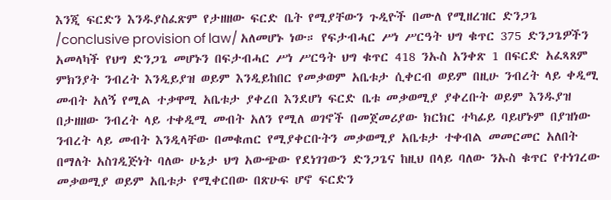እንጂ ፍርድን እንዱያስፈጽም የታዘዘው ፍርድ ቤት የሚያቸውን ጉዲዮች በሙለ የሚዘረዝር ድንጋጌ /conclusive provision of law/ አለመሆኑ ነው። የፍታብሓር ሥነ ሥርዓት ህግ ቁጥር 375 ድንጋጌዎችን አመላካች የህግ ድንጋጌ መሆኑን በፍታብሓር ሥነ ሥርዓት ህግ ቁጥር 418 ንኡስ አንቀጽ 1 በፍርድ አፈጻጸም ምክንያት ንብረት እንዲይያዝ ወይም እንዲይከበር የመቃወም አቤቱታ ሲቀርብ ወይም በዚሁ ንብረት ላይ ቀዲሚ መብት አለኝ የሚል ተቃዋሚ አቤቱታ ያቀረበ እንደሆነ ፍርድ ቤቱ መቃወሚያ ያቀረቡት ወይም እንዱያዝ በታዘዘው ንብረት ላይ ተቀዲሚ መብት አለን የሚለ ወገኖች በመጀመሪያው ክርክር ተካፊይ ባይሆኑም በያዝነው ንብረት ላይ መብት እንዲላቸው በመቁጠር የሚያቀርቡትን መቃወሚያ አቤቱታ ተቀብል መመርመር አለበት በማለት አስገዲጅነት ባለው ሁኔታ ህግ አውጭው የደነገገውን ድንጋጌና ከዚህ በላይ ባለው ንኡስ ቁጥር የተነገረው መቃወሚያ ወይም አቤቱታ የሚቀርበው በጽሁፍ ሆኖ ፍርድን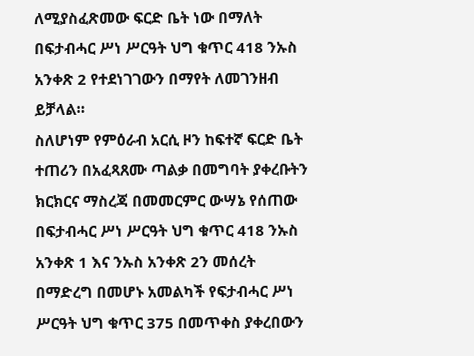ለሚያስፈጽመው ፍርድ ቤት ነው በማለት በፍታብሓር ሥነ ሥርዓት ህግ ቁጥር 418 ንኡስ አንቀጽ 2 የተደነገገውን በማየት ለመገንዘብ ይቻላል።
ስለሆነም የምዕራብ አርሲ ዞን ከፍተኛ ፍርድ ቤት ተጠሪን በአፈጻጸሙ ጣልቃ በመግባት ያቀረቡትን ክርክርና ማስረጃ በመመርምር ውሣኔ የሰጠው በፍታብሓር ሥነ ሥርዓት ህግ ቁጥር 418 ንኡስ አንቀጽ 1 እና ንኡስ አንቀጽ 2ን መሰረት በማድረግ በመሆኑ አመልካች የፍታብሓር ሥነ ሥርዓት ህግ ቁጥር 375 በመጥቀስ ያቀረበውን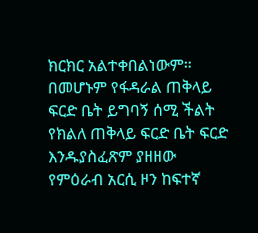ክርክር አልተቀበልነውም።
በመሆኑም የፋዳራል ጠቅላይ ፍርድ ቤት ይግባኝ ሰሚ ችልት የክልለ ጠቅላይ ፍርድ ቤት ፍርድ እንዱያስፈጽም ያዘዘው የምዕራብ አርሲ ዞን ከፍተኛ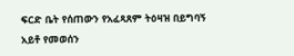ፍርድ ቤት የሰጠውን የአፈጻጸም ትዕዛዝ በይግባኝ አይቶ የመወሰን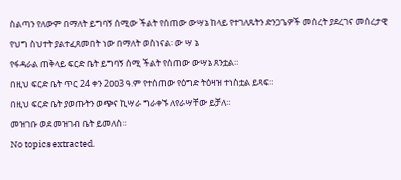ስልጣን የለውም በማለት ይግባኝ ሰሚው ችልት የሰጠው ውሣኔ ከላይ የተገለጹትን ድንጋጌዎች መሰረት ያደረገና መሰረታዊ የህግ ስህተት ያልተፈጸመበት ነው በማለት ወስነናል፡ ው ሣ ኔ
የፋዳራል ጠቅላይ ፍርድ ቤት ይግባኝ ሰሚ ችልት የሰጠው ውሣኔ ጸንቷል።
በዚህ ፍርድ ቤት ጥር 24 ቀን 2ዐዐ3 ዓ.ም የተሰጠው የዕግድ ትዕዛዝ ተነስቷል ይጻፍ።
በዚህ ፍርድ ቤት ያወጡትን ወጭና ኪሣራ ግራቀኙ ለየራሣቸው ይቻለ።
መዝገቡ ወደ መዝገብ ቤት ይመለስ።
No topics extracted.